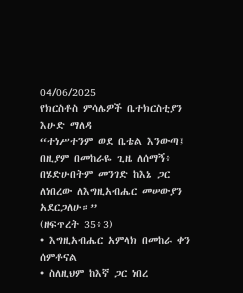04/06/2025
የክርስቶስ ምሳሌዎች ቤተክርስቲያን
እሁድ ማለዳ
“ተነሥተንም ወደ ቤቴል እንውጣ፤ በዚያም በመከራዬ ጊዜ ለሰማኝ፥ በሄድሁበትም መንገድ ከእኔ ጋር ለነበረው ለእግዚአብሔር መሠውያን አደርጋለሁ።”
(ዘፍጥረት 35፥3)
• እግዚአብሔር አምላክ በመከራ ቀን ሰምቶናል
• ስለዚህም ከእኛ ጋር ነበረ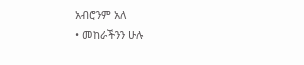አብሮንም አለ
• መከራችንን ሁሉ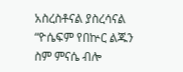አስረስቶናል ያስረሳናል
“ዮሴፍም የበኵር ልጁን ስም ምናሴ ብሎ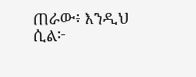ጠራው፥ እንዲህ ሲል፦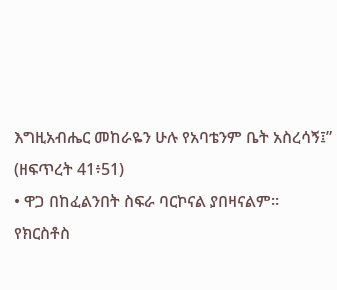እግዚአብሔር መከራዬን ሁሉ የአባቴንም ቤት አስረሳኝ፤”
(ዘፍጥረት 41፥51)
• ዋጋ በከፈልንበት ስፍራ ባርኮናል ያበዛናልም።
የክርስቶስ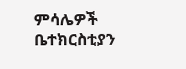ምሳሌዎች ቤተክርስቲያን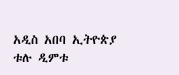አዲስ አበባ ኢትዮጵያ
ቱሉ ዲምቱ